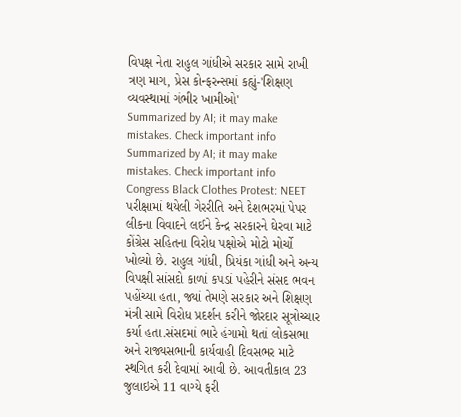વિપક્ષ નેતા રાહુલ ગાંધીએ સરકાર સામે રાખી ત્રણ માગ, પ્રેસ કોન્ફરન્સમાં કહ્યું-'શિક્ષણ વ્યવસ્થામાં ગંભીર ખામીઓ'
Summarized by AI; it may make mistakes. Check important info
Summarized by AI; it may make mistakes. Check important info
Congress Black Clothes Protest: NEET પરીક્ષામાં થયેલી ગેરરીતિ અને દેશભરમાં પેપર લીકના વિવાદને લઈને કેન્દ્ર સરકારને ઘેરવા માટે કોંગ્રેસ સહિતના વિરોધ પક્ષોએ મોટો મોર્ચો ખોલ્યો છે. રાહુલ ગાંધી, પ્રિયંકા ગાંધી અને અન્ય વિપક્ષી સાંસદો કાળાં કપડાં પહેરીને સંસદ ભવન પહોંચ્યા હતા, જ્યાં તેમણે સરકાર અને શિક્ષણ મંત્રી સામે વિરોધ પ્રદર્શન કરીને જોરદાર સૂત્રોચ્ચાર કર્યા હતા.સંસદમાં ભારે હંગામો થતાં લોકસભા અને રાજ્યસભાની કાર્યવાહી દિવસભર માટે સ્થગિત કરી દેવામાં આવી છે. આવતીકાલ 23 જુલાઇએ 11 વાગ્યે ફરી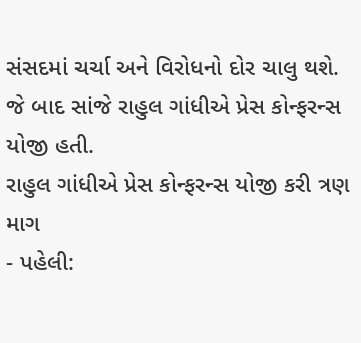સંસદમાં ચર્ચા અને વિરોધનો દોર ચાલુ થશે. જે બાદ સાંજે રાહુલ ગાંધીએ પ્રેસ કોન્ફરન્સ યોજી હતી.
રાહુલ ગાંધીએ પ્રેસ કોન્ફરન્સ યોજી કરી ત્રણ માગ
- પહેલી: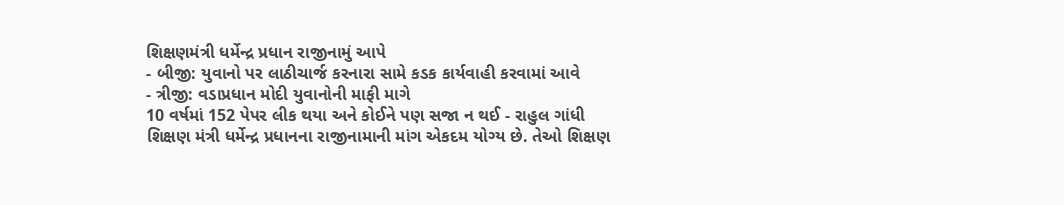શિક્ષણમંત્રી ધર્મેન્દ્ર પ્રધાન રાજીનામું આપે
- બીજી: યુવાનો પર લાઠીચાર્જ કરનારા સામે કડક કાર્યવાહી કરવામાં આવે
- ત્રીજી: વડાપ્રધાન મોદી યુવાનોની માફી માગે
10 વર્ષમાં 152 પેપર લીક થયા અને કોઈને પણ સજા ન થઈ - રાહુલ ગાંધી
શિક્ષણ મંત્રી ધર્મેન્દ્ર પ્રધાનના રાજીનામાની માંગ એકદમ યોગ્ય છે. તેઓ શિક્ષણ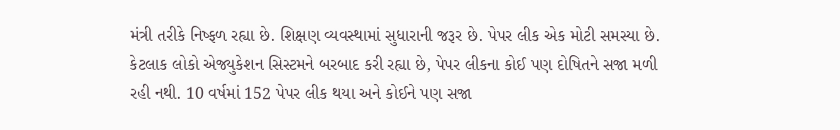મંત્રી તરીકે નિષ્ફળ રહ્યા છે. શિક્ષણ વ્યવસ્થામાં સુધારાની જરૂર છે. પેપર લીક એક મોટી સમસ્યા છે. કેટલાક લોકો એજ્યુકેશન સિસ્ટમને બરબાદ કરી રહ્યા છે, પેપર લીકના કોઈ પણ દોષિતને સજા મળી રહી નથી. 10 વર્ષમાં 152 પેપર લીક થયા અને કોઈને પણ સજા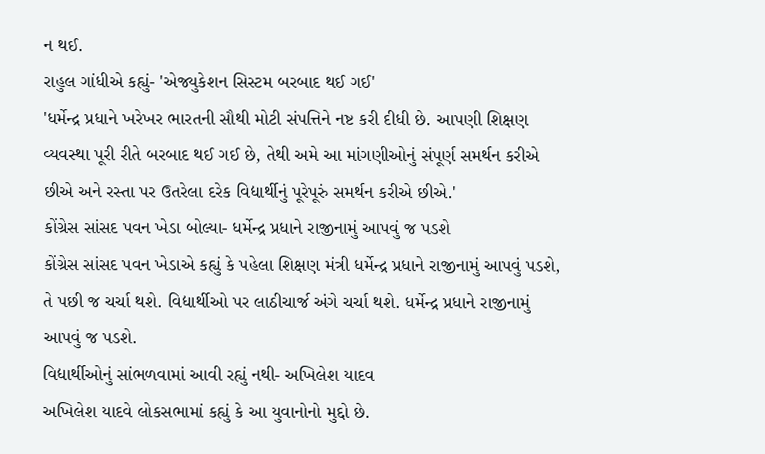ન થઈ.
રાહુલ ગાંધીએ કહ્યું- 'એજ્યુકેશન સિસ્ટમ બરબાદ થઈ ગઈ'
'ધર્મેન્દ્ર પ્રધાને ખરેખર ભારતની સૌથી મોટી સંપત્તિને નષ્ટ કરી દીધી છે. આપણી શિક્ષણ વ્યવસ્થા પૂરી રીતે બરબાદ થઈ ગઈ છે, તેથી અમે આ માંગણીઓનું સંપૂર્ણ સમર્થન કરીએ છીએ અને રસ્તા પર ઉતરેલા દરેક વિદ્યાર્થીનું પૂરેપૂરું સમર્થન કરીએ છીએ.'
કોંગ્રેસ સાંસદ પવન ખેડા બોલ્યા- ધર્મેન્દ્ર પ્રધાને રાજીનામું આપવું જ પડશે
કોંગ્રેસ સાંસદ પવન ખેડાએ કહ્યું કે પહેલા શિક્ષણ મંત્રી ધર્મેન્દ્ર પ્રધાને રાજીનામું આપવું પડશે, તે પછી જ ચર્ચા થશે. વિદ્યાર્થીઓ પર લાઠીચાર્જ અંગે ચર્ચા થશે. ધર્મેન્દ્ર પ્રધાને રાજીનામું આપવું જ પડશે.
વિદ્યાર્થીઓનું સાંભળવામાં આવી રહ્યું નથી- અખિલેશ યાદવ
અખિલેશ યાદવે લોકસભામાં કહ્યું કે આ યુવાનોનો મુદ્દો છે.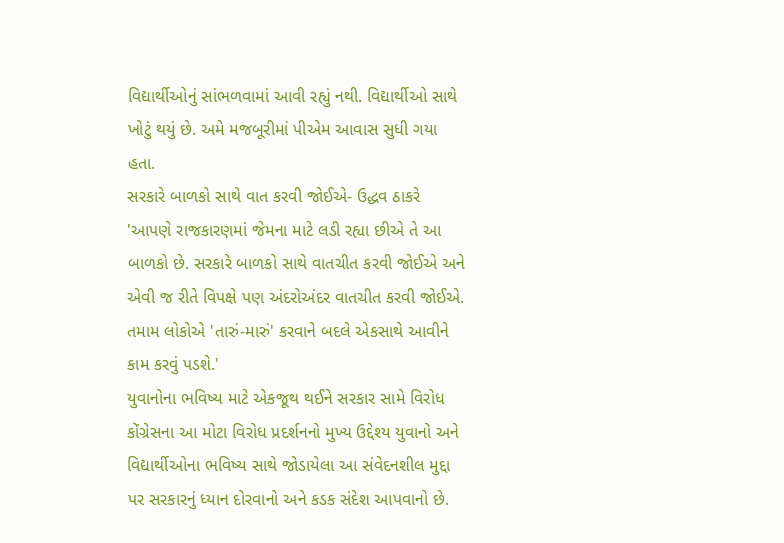વિદ્યાર્થીઓનું સાંભળવામાં આવી રહ્યું નથી. વિદ્યાર્થીઓ સાથે ખોટું થયું છે. અમે મજબૂરીમાં પીએમ આવાસ સુધી ગયા હતા.
સરકારે બાળકો સાથે વાત કરવી જોઈએ- ઉદ્ધવ ઠાકરે
'આપણે રાજકારણમાં જેમના માટે લડી રહ્યા છીએ તે આ બાળકો છે. સરકારે બાળકો સાથે વાતચીત કરવી જોઈએ અને એવી જ રીતે વિપક્ષે પણ અંદરોઅંદર વાતચીત કરવી જોઈએ. તમામ લોકોએ 'તારું-મારું' કરવાને બદલે એકસાથે આવીને કામ કરવું પડશે.'
યુવાનોના ભવિષ્ય માટે એકજૂથ થઈને સરકાર સામે વિરોધ
કોંગ્રેસના આ મોટા વિરોધ પ્રદર્શનનો મુખ્ય ઉદ્દેશ્ય યુવાનો અને વિદ્યાર્થીઓના ભવિષ્ય સાથે જોડાયેલા આ સંવેદનશીલ મુદ્દા પર સરકારનું ધ્યાન દોરવાનો અને કડક સંદેશ આપવાનો છે.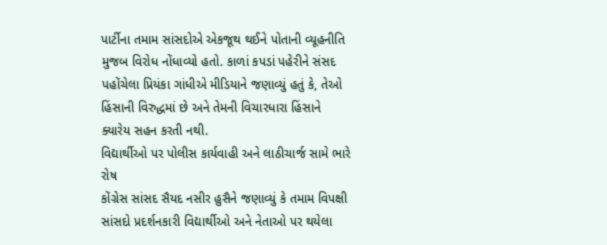પાર્ટીના તમામ સાંસદોએ એકજૂથ થઈને પોતાની વ્યૂહનીતિ મુજબ વિરોધ નોંધાવ્યો હતો. કાળાં કપડાં પહેરીને સંસદ પહોંચેલા પ્રિયંકા ગાંધીએ મીડિયાને જણાવ્યું હતું કે, તેઓ હિંસાની વિરુદ્ધમાં છે અને તેમની વિચારધારા હિંસાને ક્યારેય સહન કરતી નથી.
વિદ્યાર્થીઓ પર પોલીસ કાર્યવાહી અને લાઠીચાર્જ સામે ભારે રોષ
કોંગ્રેસ સાંસદ સૈયદ નસીર હુસૈને જણાવ્યું કે તમામ વિપક્ષી સાંસદો પ્રદર્શનકારી વિદ્યાર્થીઓ અને નેતાઓ પર થયેલા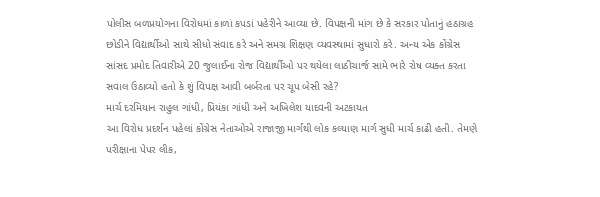પોલીસ બળપ્રયોગના વિરોધમાં કાળાં કપડાં પહેરીને આવ્યા છે. વિપક્ષની માંગ છે કે સરકાર પોતાનું હઠાગ્રહ છોડીને વિદ્યાર્થીઓ સાથે સીધો સંવાદ કરે અને સમગ્ર શિક્ષણ વ્યવસ્થામાં સુધારો કરે. અન્ય એક કોંગ્રેસ સાંસદ પ્રમોદ તિવારીએ 20 જુલાઈના રોજ વિદ્યાર્થીઓ પર થયેલા લાઠીચાર્જ સામે ભારે રોષ વ્યક્ત કરતા સવાલ ઉઠાવ્યો હતો કે શું વિપક્ષ આવી બર્બરતા પર ચૂપ બેસી રહે?
માર્ચ દરમિયાન રાહુલ ગાંધી, પ્રિયંકા ગાંધી અને અખિલેશ યાદવની અટકાયત
આ વિરોધ પ્રદર્શન પહેલાં કોંગ્રેસ નેતાઓએ રાજાજી માર્ગથી લોક કલ્યાણ માર્ગ સુધી માર્ચ કાઢી હતી. તેમણે પરીક્ષાના પેપર લીક,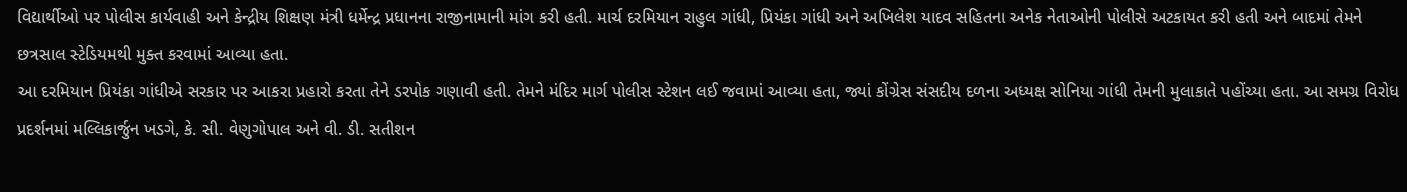વિદ્યાર્થીઓ પર પોલીસ કાર્યવાહી અને કેન્દ્રીય શિક્ષણ મંત્રી ધર્મેન્દ્ર પ્રધાનના રાજીનામાની માંગ કરી હતી. માર્ચ દરમિયાન રાહુલ ગાંધી, પ્રિયંકા ગાંધી અને અખિલેશ યાદવ સહિતના અનેક નેતાઓની પોલીસે અટકાયત કરી હતી અને બાદમાં તેમને છત્રસાલ સ્ટેડિયમથી મુક્ત કરવામાં આવ્યા હતા.
આ દરમિયાન પ્રિયંકા ગાંધીએ સરકાર પર આકરા પ્રહારો કરતા તેને ડરપોક ગણાવી હતી. તેમને મંદિર માર્ગ પોલીસ સ્ટેશન લઈ જવામાં આવ્યા હતા, જ્યાં કોંગ્રેસ સંસદીય દળના અધ્યક્ષ સોનિયા ગાંધી તેમની મુલાકાતે પહોંચ્યા હતા. આ સમગ્ર વિરોધ પ્રદર્શનમાં મલ્લિકાર્જુન ખડગે, કે. સી. વેણુગોપાલ અને વી. ડી. સતીશન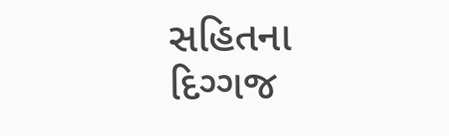સહિતના દિગ્ગજ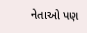નેતાઓ પણ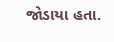જોડાયા હતા.